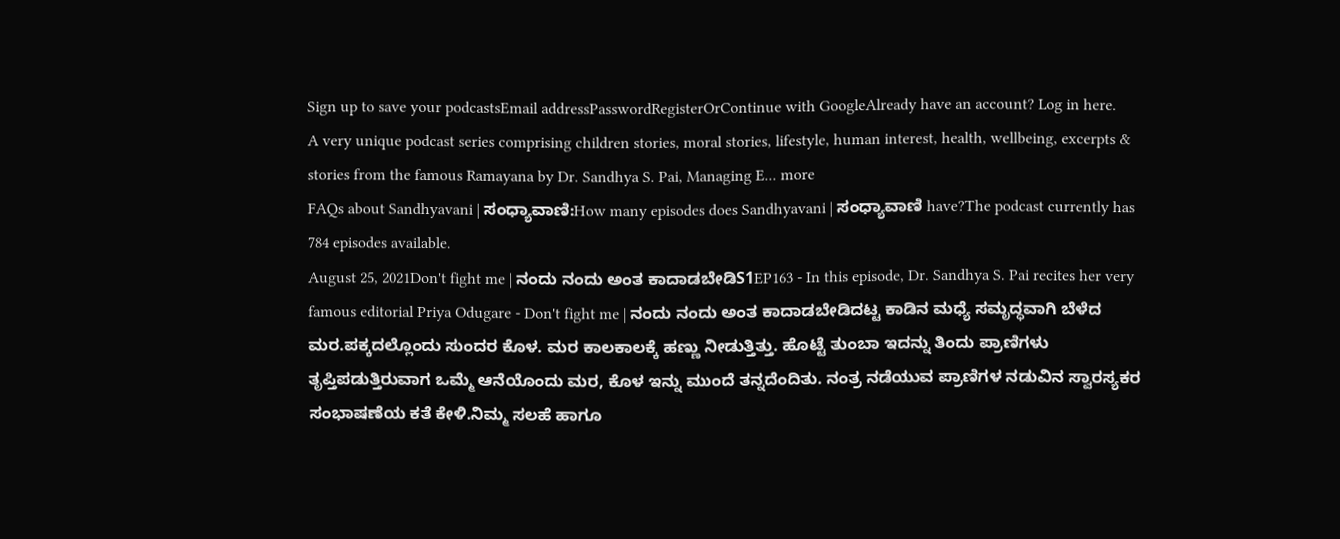Sign up to save your podcastsEmail addressPasswordRegisterOrContinue with GoogleAlready have an account? Log in here.
A very unique podcast series comprising children stories, moral stories, lifestyle, human interest, health, wellbeing, excerpts & stories from the famous Ramayana by Dr. Sandhya S. Pai, Managing E... more
FAQs about Sandhyavani | ಸಂಧ್ಯಾವಾಣಿ:How many episodes does Sandhyavani | ಸಂಧ್ಯಾವಾಣಿ have?The podcast currently has 784 episodes available.
August 25, 2021Don't fight me | ನಂದು ನಂದು ಅಂತ ಕಾದಾಡಬೇಡಿS1EP163 - In this episode, Dr. Sandhya S. Pai recites her very famous editorial Priya Odugare - Don't fight me | ನಂದು ನಂದು ಅಂತ ಕಾದಾಡಬೇಡಿದಟ್ಟ ಕಾಡಿನ ಮಧ್ಯೆ ಸಮೃದ್ಧವಾಗಿ ಬೆಳೆದ ಮರ.ಪಕ್ಕದಲ್ಲೊಂದು ಸುಂದರ ಕೊಳ. ಮರ ಕಾಲಕಾಲಕ್ಕೆ ಹಣ್ಣು ನೀಡುತ್ತಿತ್ತು. ಹೊಟ್ಟೆ ತುಂಬಾ ಇದನ್ನು ತಿಂದು ಪ್ರಾಣಿಗಳು ತೃಪ್ತಿಪಡುತ್ತಿರುವಾಗ ಒಮ್ಮೆ ಆನೆಯೊಂದು ಮರ, ಕೊಳ ಇನ್ನು ಮುಂದೆ ತನ್ನದೆಂದಿತು. ನಂತ್ರ ನಡೆಯುವ ಪ್ರಾಣಿಗಳ ನಡುವಿನ ಸ್ವಾರಸ್ಯಕರ ಸಂಭಾಷಣೆಯ ಕತೆ ಕೇಳಿ.ನಿಮ್ಮ ಸಲಹೆ ಹಾಗೂ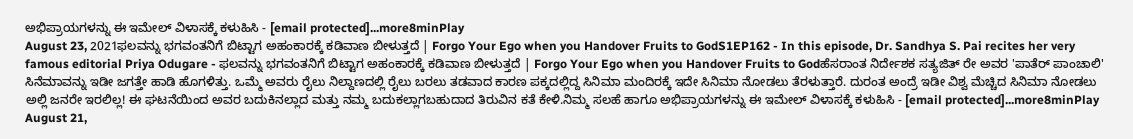ಅಭಿಪ್ರಾಯಗಳನ್ನು ಈ ಇಮೇಲ್ ವಿಳಾಸಕ್ಕೆ ಕಳುಹಿಸಿ - [email protected]...more8minPlay
August 23, 2021ಫಲವನ್ನು ಭಗವಂತನಿಗೆ ಬಿಟ್ಟಾಗ ಅಹಂಕಾರಕ್ಕೆ ಕಡಿವಾಣ ಬೀಳುತ್ತದೆ | Forgo Your Ego when you Handover Fruits to GodS1EP162 - In this episode, Dr. Sandhya S. Pai recites her very famous editorial Priya Odugare - ಫಲವನ್ನು ಭಗವಂತನಿಗೆ ಬಿಟ್ಟಾಗ ಅಹಂಕಾರಕ್ಕೆ ಕಡಿವಾಣ ಬೀಳುತ್ತದೆ | Forgo Your Ego when you Handover Fruits to Godಹೆಸರಾಂತ ನಿರ್ದೇಶಕ ಸತ್ಯಜಿತ್ ರೇ ಅವರ 'ಪಾತೆರ್ ಪಾಂಚಾಲಿ' ಸಿನೆಮಾವನ್ನು ಇಡೀ ಜಗತ್ತೇ ಹಾಡಿ ಹೊಗಳಿತ್ತು. ಒಮ್ಮೆ ಅವರು ರೈಲು ನಿಲ್ದಾಣದಲ್ಲಿ ರೈಲು ಬರಲು ತಡವಾದ ಕಾರಣ ಪಕ್ಕದಲ್ಲಿದ್ದ ಸಿನಿಮಾ ಮಂದಿರಕ್ಕೆ ಇದೇ ಸಿನಿಮಾ ನೋಡಲು ತೆರಳುತ್ತಾರೆ. ದುರಂತ ಅಂದ್ರೆ ಇಡೀ ವಿಶ್ವ ಮೆಚ್ಚಿದ ಸಿನಿಮಾ ನೋಡಲು ಅಲ್ಲಿ ಜನರೇ ಇರಲಿಲ್ಲ! ಈ ಘಟನೆಯಿಂದ ಅವರ ಬದುಕಿನಲ್ಲಾದ ಮತ್ತು ನಮ್ಮ ಬದುಕಲ್ಲಾಗಬಹುದಾದ ತಿರುವಿನ ಕತೆ ಕೇಳಿ.ನಿಮ್ಮ ಸಲಹೆ ಹಾಗೂ ಅಭಿಪ್ರಾಯಗಳನ್ನು ಈ ಇಮೇಲ್ ವಿಳಾಸಕ್ಕೆ ಕಳುಹಿಸಿ - [email protected]...more8minPlay
August 21,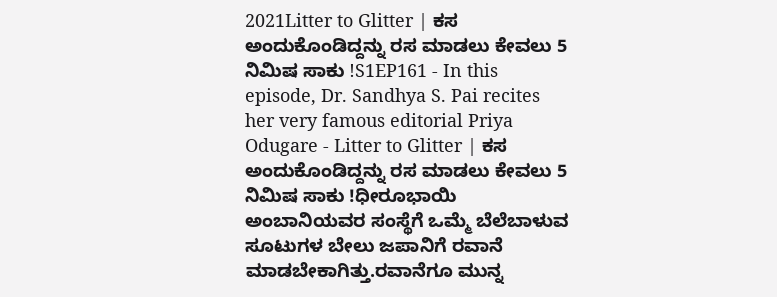2021Litter to Glitter | ಕಸ ಅಂದುಕೊಂಡಿದ್ದನ್ನು ರಸ ಮಾಡಲು ಕೇವಲು 5 ನಿಮಿಷ ಸಾಕು !S1EP161 - In this episode, Dr. Sandhya S. Pai recites her very famous editorial Priya Odugare - Litter to Glitter | ಕಸ ಅಂದುಕೊಂಡಿದ್ದನ್ನು ರಸ ಮಾಡಲು ಕೇವಲು 5 ನಿಮಿಷ ಸಾಕು !ಧೀರೂಭಾಯಿ ಅಂಬಾನಿಯವರ ಸಂಸ್ಥೆಗೆ ಒಮ್ಮೆ ಬೆಲೆಬಾಳುವ ಸೂಟುಗಳ ಬೇಲು ಜಪಾನಿಗೆ ರವಾನೆ ಮಾಡಬೇಕಾಗಿತ್ತು.ರವಾನೆಗೂ ಮುನ್ನ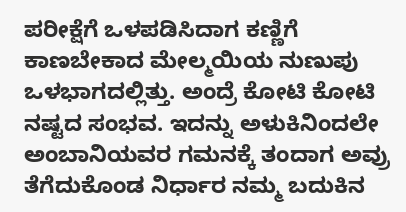ಪರೀಕ್ಷೆಗೆ ಒಳಪಡಿಸಿದಾಗ ಕಣ್ಣಿಗೆ ಕಾಣಬೇಕಾದ ಮೇಲ್ಮಯಿಯ ನುಣುಪು ಒಳಭಾಗದಲ್ಲಿತ್ತು. ಅಂದ್ರೆ ಕೋಟಿ ಕೋಟಿ ನಷ್ಟದ ಸಂಭವ. ಇದನ್ನು ಅಳುಕಿನಿಂದಲೇ ಅಂಬಾನಿಯವರ ಗಮನಕ್ಕೆ ತಂದಾಗ ಅವ್ರು ತೆಗೆದುಕೊಂಡ ನಿರ್ಧಾರ ನಮ್ಮ ಬದುಕಿನ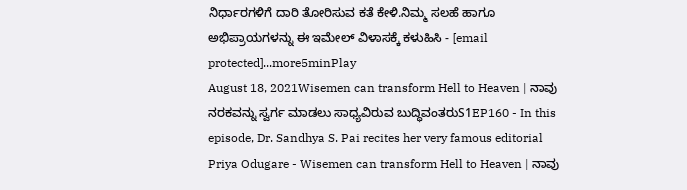ನಿರ್ಧಾರಗಳಿಗೆ ದಾರಿ ತೋರಿಸುವ ಕತೆ ಕೇಳಿ.ನಿಮ್ಮ ಸಲಹೆ ಹಾಗೂ ಅಭಿಪ್ರಾಯಗಳನ್ನು ಈ ಇಮೇಲ್ ವಿಳಾಸಕ್ಕೆ ಕಳುಹಿಸಿ - [email protected]...more5minPlay
August 18, 2021Wisemen can transform Hell to Heaven | ನಾವು ನರಕವನ್ನು ಸ್ವರ್ಗ ಮಾಡಲು ಸಾಧ್ಯವಿರುವ ಬುದ್ಧಿವಂತರುS1EP160 - In this episode, Dr. Sandhya S. Pai recites her very famous editorial Priya Odugare - Wisemen can transform Hell to Heaven | ನಾವು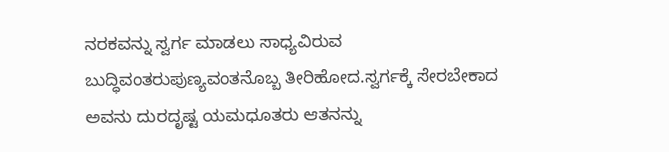ನರಕವನ್ನು ಸ್ವರ್ಗ ಮಾಡಲು ಸಾಧ್ಯವಿರುವ ಬುದ್ಧಿವಂತರುಪುಣ್ಯವಂತನೊಬ್ಬ ತೀರಿಹೋದ.ಸ್ವರ್ಗಕ್ಕೆ ಸೇರಬೇಕಾದ ಅವನು ದುರದೃಷ್ಟ ಯಮಧೂತರು ಆತನನ್ನು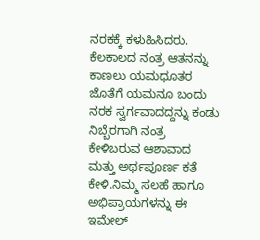ನರಕಕ್ಕೆ ಕಳುಹಿಸಿದರು. ಕೆಲಕಾಲದ ನಂತ್ರ ಆತನನ್ನು ಕಾಣಲು ಯಮಧೂತರ ಜೊತೆಗೆ ಯಮನೂ ಬಂದು ನರಕ ಸ್ವರ್ಗವಾದದ್ದನ್ನು ಕಂಡು ನಿಬ್ಬೆರಗಾಗಿ ನಂತ್ರ ಕೇಳಿಬರುವ ಆಶಾವಾದ ಮತ್ತು ಅರ್ಥಪೂರ್ಣ ಕತೆ ಕೇಳಿ.ನಿಮ್ಮ ಸಲಹೆ ಹಾಗೂ ಅಭಿಪ್ರಾಯಗಳನ್ನು ಈ ಇಮೇಲ್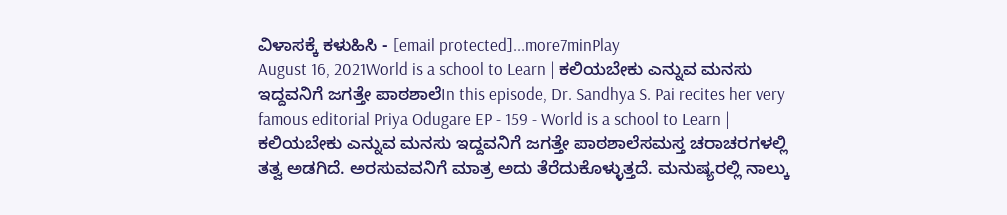ವಿಳಾಸಕ್ಕೆ ಕಳುಹಿಸಿ - [email protected]...more7minPlay
August 16, 2021World is a school to Learn | ಕಲಿಯಬೇಕು ಎನ್ನುವ ಮನಸು ಇದ್ದವನಿಗೆ ಜಗತ್ತೇ ಪಾಠಶಾಲೆIn this episode, Dr. Sandhya S. Pai recites her very famous editorial Priya Odugare EP - 159 - World is a school to Learn | ಕಲಿಯಬೇಕು ಎನ್ನುವ ಮನಸು ಇದ್ದವನಿಗೆ ಜಗತ್ತೇ ಪಾಠಶಾಲೆಸಮಸ್ತ ಚರಾಚರಗಳಲ್ಲಿ ತತ್ವ ಅಡಗಿದೆ. ಅರಸುವವನಿಗೆ ಮಾತ್ರ ಅದು ತೆರೆದುಕೊಳ್ಳುತ್ತದೆ. ಮನುಷ್ಯರಲ್ಲಿ ನಾಲ್ಕು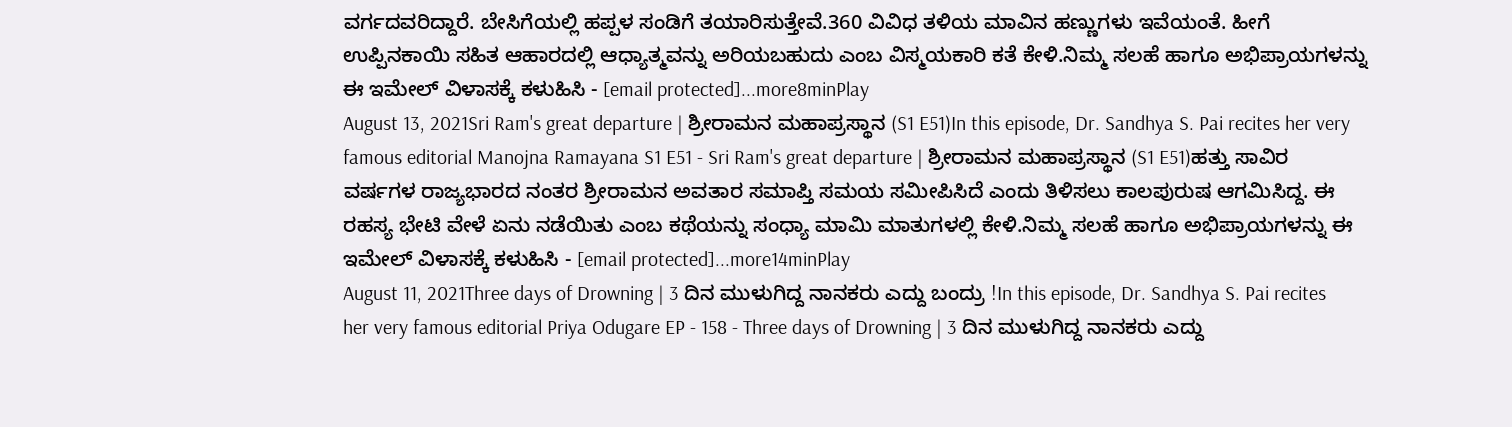ವರ್ಗದವರಿದ್ದಾರೆ. ಬೇಸಿಗೆಯಲ್ಲಿ ಹಪ್ಪಳ ಸಂಡಿಗೆ ತಯಾರಿಸುತ್ತೇವೆ.360 ವಿವಿಧ ತಳಿಯ ಮಾವಿನ ಹಣ್ಣುಗಳು ಇವೆಯಂತೆ. ಹೀಗೆ ಉಪ್ಪಿನಕಾಯಿ ಸಹಿತ ಆಹಾರದಲ್ಲಿ ಆಧ್ಯಾತ್ಮವನ್ನು ಅರಿಯಬಹುದು ಎಂಬ ವಿಸ್ಮಯಕಾರಿ ಕತೆ ಕೇಳಿ.ನಿಮ್ಮ ಸಲಹೆ ಹಾಗೂ ಅಭಿಪ್ರಾಯಗಳನ್ನು ಈ ಇಮೇಲ್ ವಿಳಾಸಕ್ಕೆ ಕಳುಹಿಸಿ - [email protected]...more8minPlay
August 13, 2021Sri Ram's great departure | ಶ್ರೀರಾಮನ ಮಹಾಪ್ರಸ್ಥಾನ (S1 E51)In this episode, Dr. Sandhya S. Pai recites her very famous editorial Manojna Ramayana S1 E51 - Sri Ram's great departure | ಶ್ರೀರಾಮನ ಮಹಾಪ್ರಸ್ಥಾನ (S1 E51)ಹತ್ತು ಸಾವಿರ ವರ್ಷಗಳ ರಾಜ್ಯಭಾರದ ನಂತರ ಶ್ರೀರಾಮನ ಅವತಾರ ಸಮಾಪ್ತಿ ಸಮಯ ಸಮೀಪಿಸಿದೆ ಎಂದು ತಿಳಿಸಲು ಕಾಲಪುರುಷ ಆಗಮಿಸಿದ್ದ. ಈ ರಹಸ್ಯ ಭೇಟಿ ವೇಳೆ ಏನು ನಡೆಯಿತು ಎಂಬ ಕಥೆಯನ್ನು ಸಂಧ್ಯಾ ಮಾಮಿ ಮಾತುಗಳಲ್ಲಿ ಕೇಳಿ.ನಿಮ್ಮ ಸಲಹೆ ಹಾಗೂ ಅಭಿಪ್ರಾಯಗಳನ್ನು ಈ ಇಮೇಲ್ ವಿಳಾಸಕ್ಕೆ ಕಳುಹಿಸಿ - [email protected]...more14minPlay
August 11, 2021Three days of Drowning | 3 ದಿನ ಮುಳುಗಿದ್ದ ನಾನಕರು ಎದ್ದು ಬಂದ್ರು !In this episode, Dr. Sandhya S. Pai recites her very famous editorial Priya Odugare EP - 158 - Three days of Drowning | 3 ದಿನ ಮುಳುಗಿದ್ದ ನಾನಕರು ಎದ್ದು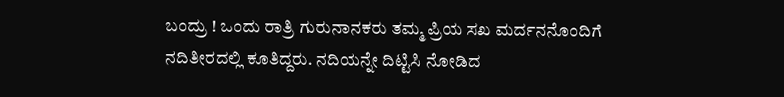ಬಂದ್ರು ! ಒಂದು ರಾತ್ರಿ ಗುರುನಾನಕರು ತಮ್ಮ ಪ್ರಿಯ ಸಖ ಮರ್ದನನೊಂದಿಗೆ ನದಿತೀರದಲ್ಲಿ ಕೂತಿದ್ದರು. ನದಿಯನ್ನೇ ದಿಟ್ಟಿಸಿ ನೋಡಿದ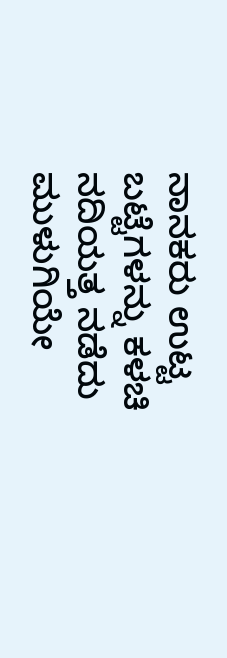ನಾನಕರು ಉಟ್ಟ ಬಟ್ಟೆಗಳನ್ನು ಕಳಚಿ ನದಿಯತ್ತ ನಡೆದು ಮುಳುಗಿಯೇ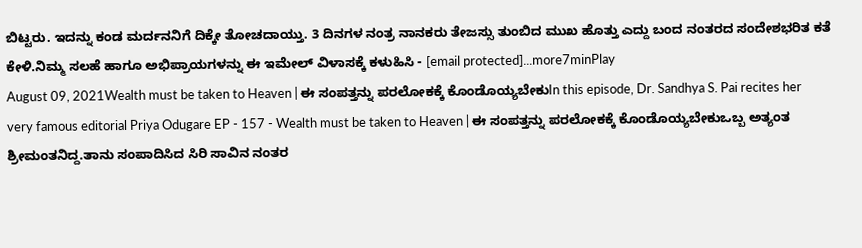ಬಿಟ್ಟರು. ಇದನ್ನು ಕಂಡ ಮರ್ದನನಿಗೆ ದಿಕ್ಕೇ ತೋಚದಾಯ್ತು. 3 ದಿನಗಳ ನಂತ್ರ ನಾನಕರು ತೇಜಸ್ಸು ತುಂಬಿದ ಮುಖ ಹೊತ್ತು ಎದ್ದು ಬಂದ ನಂತರದ ಸಂದೇಶಭರಿತ ಕತೆ ಕೇಳಿ.ನಿಮ್ಮ ಸಲಹೆ ಹಾಗೂ ಅಭಿಪ್ರಾಯಗಳನ್ನು ಈ ಇಮೇಲ್ ವಿಳಾಸಕ್ಕೆ ಕಳುಹಿಸಿ - [email protected]...more7minPlay
August 09, 2021Wealth must be taken to Heaven | ಈ ಸಂಪತ್ತನ್ನು ಪರಲೋಕಕ್ಕೆ ಕೊಂಡೊಯ್ಯಬೇಕುIn this episode, Dr. Sandhya S. Pai recites her very famous editorial Priya Odugare EP - 157 - Wealth must be taken to Heaven | ಈ ಸಂಪತ್ತನ್ನು ಪರಲೋಕಕ್ಕೆ ಕೊಂಡೊಯ್ಯಬೇಕುಒಬ್ಬ ಅತ್ಯಂತ ಶ್ರೀಮಂತನಿದ್ದ.ತಾನು ಸಂಪಾದಿಸಿದ ಸಿರಿ ಸಾವಿನ ನಂತರ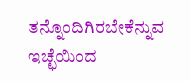ತನ್ನೊಂದಿಗಿರಬೇಕೆನ್ನುವ ಇಚ್ಛೆಯಿಂದ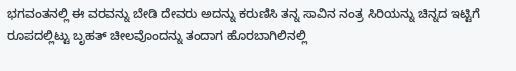ಭಗವಂತನಲ್ಲಿ ಈ ವರವನ್ನು ಬೇಡಿ ದೇವರು ಅದನ್ನು ಕರುಣಿಸಿ ತನ್ನ ಸಾವಿನ ನಂತ್ರ ಸಿರಿಯನ್ನು ಚಿನ್ನದ ಇಟ್ಟಿಗೆ ರೂಪದಲ್ಲಿಟ್ಟು ಬೃಹತ್ ಚೀಲವೊಂದನ್ನು ತಂದಾಗ ಹೊರಬಾಗಿಲಿನಲ್ಲಿ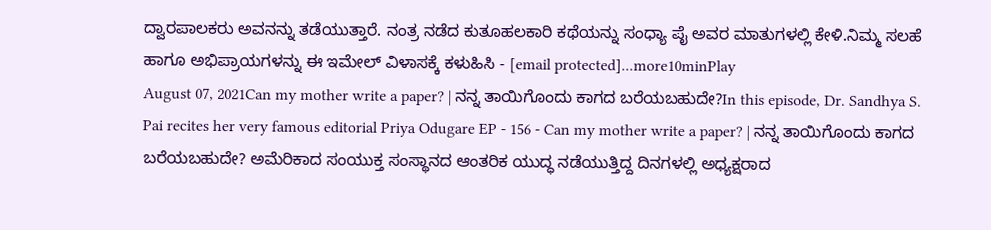ದ್ವಾರಪಾಲಕರು ಅವನನ್ನು ತಡೆಯುತ್ತಾರೆ. ನಂತ್ರ ನಡೆದ ಕುತೂಹಲಕಾರಿ ಕಥೆಯನ್ನು ಸಂಧ್ಯಾ ಪೈ ಅವರ ಮಾತುಗಳಲ್ಲಿ ಕೇಳಿ.ನಿಮ್ಮ ಸಲಹೆ ಹಾಗೂ ಅಭಿಪ್ರಾಯಗಳನ್ನು ಈ ಇಮೇಲ್ ವಿಳಾಸಕ್ಕೆ ಕಳುಹಿಸಿ - [email protected]...more10minPlay
August 07, 2021Can my mother write a paper? | ನನ್ನ ತಾಯಿಗೊಂದು ಕಾಗದ ಬರೆಯಬಹುದೇ?In this episode, Dr. Sandhya S. Pai recites her very famous editorial Priya Odugare EP - 156 - Can my mother write a paper? | ನನ್ನ ತಾಯಿಗೊಂದು ಕಾಗದ ಬರೆಯಬಹುದೇ? ಅಮೆರಿಕಾದ ಸಂಯುಕ್ತ ಸಂಸ್ಥಾನದ ಆಂತರಿಕ ಯುದ್ಧ ನಡೆಯುತ್ತಿದ್ದ ದಿನಗಳಲ್ಲಿ ಅಧ್ಯಕ್ಷರಾದ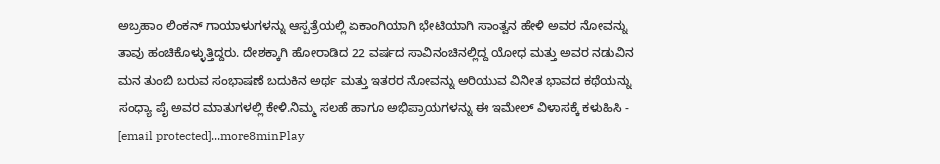ಅಬ್ರಹಾಂ ಲಿಂಕನ್ ಗಾಯಾಳುಗಳನ್ನು ಆಸ್ಪತ್ರೆಯಲ್ಲಿ ಏಕಾಂಗಿಯಾಗಿ ಭೇಟಿಯಾಗಿ ಸಾಂತ್ವನ ಹೇಳಿ ಅವರ ನೋವನ್ನು ತಾವು ಹಂಚಿಕೊಳ್ಳುತ್ತಿದ್ದರು. ದೇಶಕ್ಕಾಗಿ ಹೋರಾಡಿದ 22 ವರ್ಷದ ಸಾವಿನಂಚಿನಲ್ಲಿದ್ದ ಯೋಧ ಮತ್ತು ಅವರ ನಡುವಿನ ಮನ ತುಂಬಿ ಬರುವ ಸಂಭಾಷಣೆ ಬದುಕಿನ ಅರ್ಥ ಮತ್ತು ಇತರರ ನೋವನ್ನು ಅರಿಯುವ ವಿನೀತ ಭಾವದ ಕಥೆಯನ್ನು ಸಂಧ್ಯಾ ಪೈ ಅವರ ಮಾತುಗಳಲ್ಲಿ ಕೇಳಿ.ನಿಮ್ಮ ಸಲಹೆ ಹಾಗೂ ಅಭಿಪ್ರಾಯಗಳನ್ನು ಈ ಇಮೇಲ್ ವಿಳಾಸಕ್ಕೆ ಕಳುಹಿಸಿ - [email protected]...more8minPlay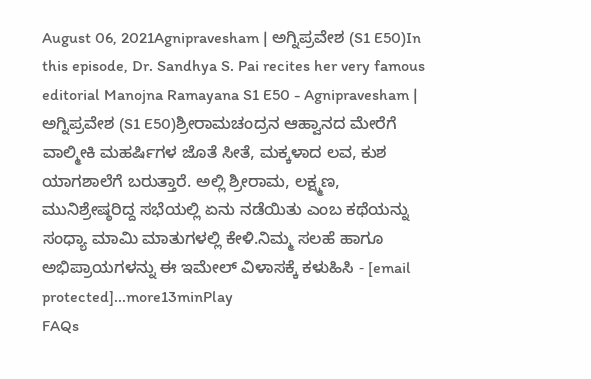August 06, 2021Agnipravesham | ಅಗ್ನಿಪ್ರವೇಶ (S1 E50)In this episode, Dr. Sandhya S. Pai recites her very famous editorial Manojna Ramayana S1 E50 - Agnipravesham | ಅಗ್ನಿಪ್ರವೇಶ (S1 E50)ಶ್ರೀರಾಮಚಂದ್ರನ ಆಹ್ವಾನದ ಮೇರೆಗೆ ವಾಲ್ಮೀಕಿ ಮಹರ್ಷಿಗಳ ಜೊತೆ ಸೀತೆ, ಮಕ್ಕಳಾದ ಲವ, ಕುಶ ಯಾಗಶಾಲೆಗೆ ಬರುತ್ತಾರೆ. ಅಲ್ಲಿ ಶ್ರೀರಾಮ, ಲಕ್ಷ್ಮಣ, ಮುನಿಶ್ರೇಷ್ಠರಿದ್ದ ಸಭೆಯಲ್ಲಿ ಏನು ನಡೆಯಿತು ಎಂಬ ಕಥೆಯನ್ನು ಸಂಧ್ಯಾ ಮಾಮಿ ಮಾತುಗಳಲ್ಲಿ ಕೇಳಿ.ನಿಮ್ಮ ಸಲಹೆ ಹಾಗೂ ಅಭಿಪ್ರಾಯಗಳನ್ನು ಈ ಇಮೇಲ್ ವಿಳಾಸಕ್ಕೆ ಕಳುಹಿಸಿ - [email protected]...more13minPlay
FAQs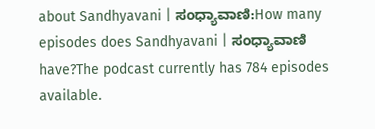about Sandhyavani | ಸಂಧ್ಯಾವಾಣಿ:How many episodes does Sandhyavani | ಸಂಧ್ಯಾವಾಣಿ have?The podcast currently has 784 episodes available.